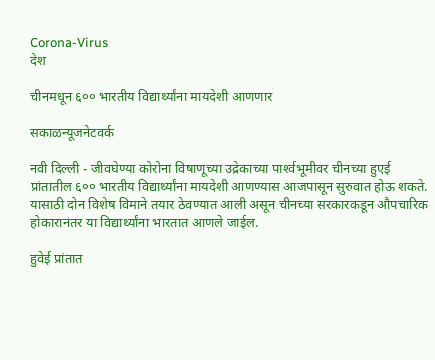Corona-Virus
देश

चीनमधून ६०० भारतीय विद्यार्थ्यांना मायदेशी आणणार

सकाळन्यूजनेटवर्क

नवी दिल्ली - जीवघेण्या कोरोना विषाणूच्या उद्रेकाच्या पार्श्‍वभूमीवर चीनच्या हुएई प्रांतातील ६०० भारतीय विद्यार्थ्यांना मायदेशी आणण्यास आजपासून सुरुवात होऊ शकते. यासाठी दोन विशेष विमाने तयार ठेवण्यात आली असून चीनच्या सरकारकडून औपचारिक होकारानंतर या विद्यार्थ्यांना भारतात आणले जाईल.

हुवेई प्रांतात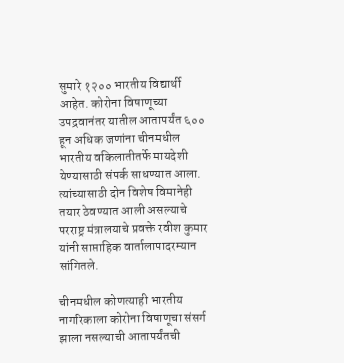सुमारे १२०० भारतीय विद्यार्थी आहेत. कोरोना विषाणूच्या उपद्रवानंतर यातील आतापर्यंत ६०० हून अधिक जणांना चीनमधील भारतीय वकिलातीतर्फे मायदेशी येण्यासाठी संपर्क साधण्यात आला. त्यांच्यासाठी दोन विशेष विमानेही तयार ठेवण्यात आली असल्याचे परराष्ट्र मंत्रालयाचे प्रवक्ते रवीश कुमार यांनी साप्ताहिक वार्तालापादरम्यान सांगितले.

चीनमधील कोणत्याही भारतीय नागरिकाला कोरोना विषाणूचा संसर्ग झाला नसल्याची आतापर्यंतची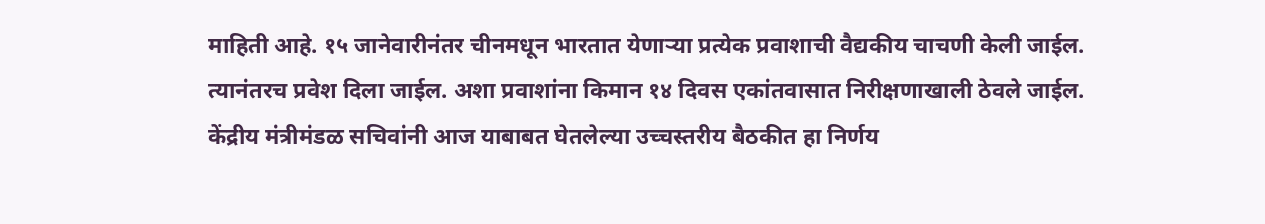माहिती आहे. १५ जानेवारीनंतर चीनमधून भारतात येणाऱ्या प्रत्येक प्रवाशाची वैद्यकीय चाचणी केली जाईल. त्यानंतरच प्रवेश दिला जाईल. अशा प्रवाशांना किमान १४ दिवस एकांतवासात निरीक्षणाखाली ठेवले जाईल. केंद्रीय मंत्रीमंडळ सचिवांनी आज याबाबत घेतलेल्या उच्चस्तरीय बैठकीत हा निर्णय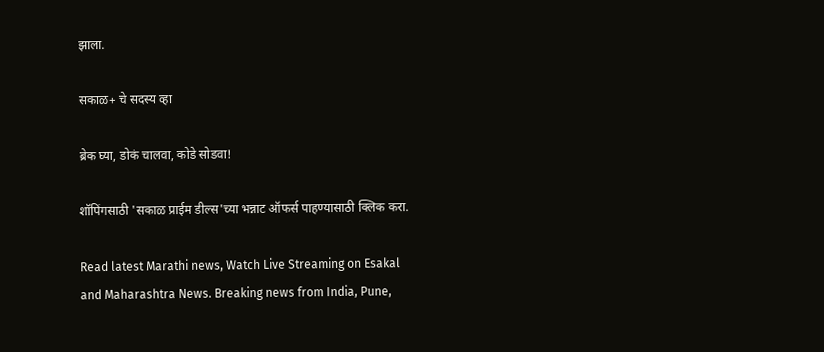झाला.

सकाळ+ चे सदस्य व्हा

ब्रेक घ्या, डोकं चालवा, कोडे सोडवा!

शॉपिंगसाठी 'सकाळ प्राईम डील्स'च्या भन्नाट ऑफर्स पाहण्यासाठी क्लिक करा.

Read latest Marathi news, Watch Live Streaming on Esakal and Maharashtra News. Breaking news from India, Pune,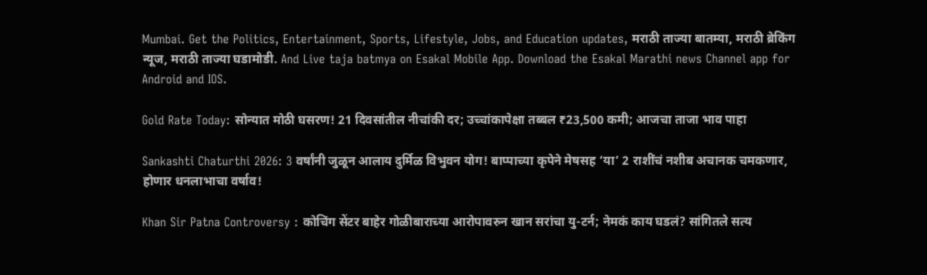Mumbai. Get the Politics, Entertainment, Sports, Lifestyle, Jobs, and Education updates, मराठी ताज्या बातम्या, मराठी ब्रेकिंग न्यूज, मराठी ताज्या घडामोडी. And Live taja batmya on Esakal Mobile App. Download the Esakal Marathi news Channel app for Android and IOS.

Gold Rate Today: सोन्यात मोठी घसरण! 21 दिवसांतील नीचांकी दर; उच्चांकापेक्षा तब्बल ₹23,500 कमी; आजचा ताजा भाव पाहा

Sankashti Chaturthi 2026: 3 वर्षांनी जुळून आलाय दुर्मिळ विभुवन योग! बाप्पाच्या कृपेने मेषसह ‘या’ 2 राशींचं नशीब अचानक चमकणार, होणार धनलाभाचा वर्षाव!

Khan Sir Patna Controversy : कोचिंग सेंटर बाहेर गोळीबाराच्या आरोपावरुन खान सरांचा यु-टर्न; नेमकं काय घडलं? सांगितले सत्य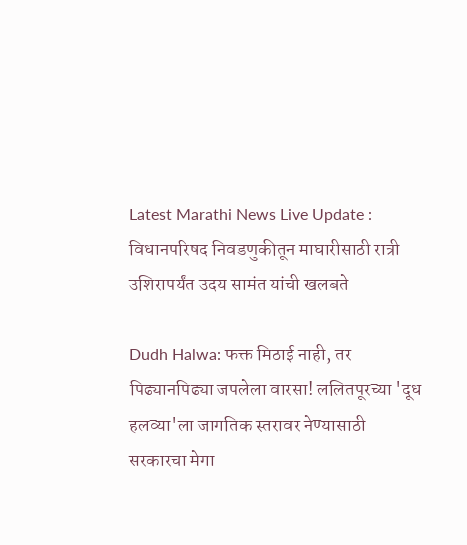Latest Marathi News Live Update : विधानपरिषद निवडणुकीतून माघारीसाठी रात्री उशिरापर्यंत उदय सामंत यांची खलबते

Dudh Halwa: फक्त मिठाई नाही, तर पिढ्यानपिढ्या जपलेला वारसा! ललितपूरच्या 'दूध हलव्या'ला जागतिक स्तरावर नेण्यासाठी सरकारचा मेगा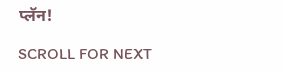प्लॅन!

SCROLL FOR NEXT